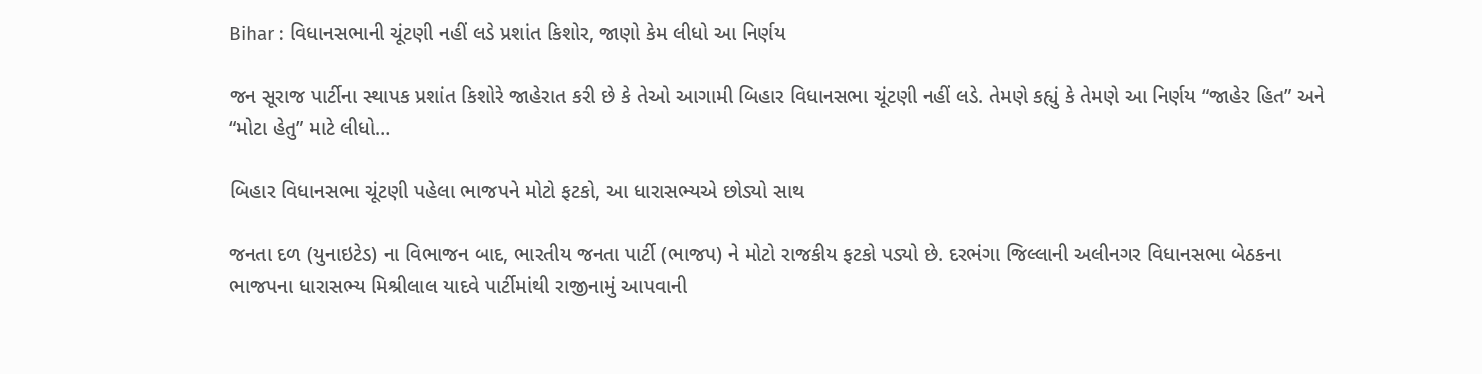Bihar : વિધાનસભાની ચૂંટણી નહીં લડે પ્રશાંત કિશોર, જાણો કેમ લીધો આ નિર્ણય

જન સૂરાજ પાર્ટીના સ્થાપક પ્રશાંત કિશોરે જાહેરાત કરી છે કે તેઓ આગામી બિહાર વિધાનસભા ચૂંટણી નહીં લડે. તેમણે કહ્યું કે તેમણે આ નિર્ણય “જાહેર હિત” અને “મોટા હેતુ” માટે લીધો…

બિહાર વિધાનસભા ચૂંટણી પહેલા ભાજપને મોટો ફટકો, આ ધારાસભ્યએ છોડ્યો સાથ

જનતા દળ (યુનાઇટેડ) ના વિભાજન બાદ, ભારતીય જનતા પાર્ટી (ભાજપ) ને મોટો રાજકીય ફટકો પડ્યો છે. દરભંગા જિલ્લાની અલીનગર વિધાનસભા બેઠકના ભાજપના ધારાસભ્ય મિશ્રીલાલ યાદવે પાર્ટીમાંથી રાજીનામું આપવાની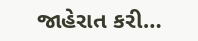જાહેરાત કરી…